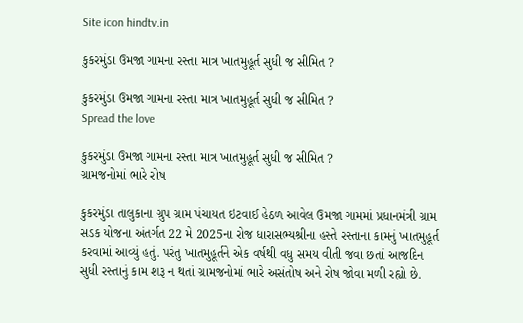Site icon hindtv.in

કુકરમુંડા ઉમજા ગામના રસ્તા માત્ર ખાતમુહૂર્ત સુધી જ સીમિત ?

કુકરમુંડા ઉમજા ગામના રસ્તા માત્ર ખાતમુહૂર્ત સુધી જ સીમિત ?
Spread the love

કુકરમુંડા ઉમજા ગામના રસ્તા માત્ર ખાતમુહૂર્ત સુધી જ સીમિત ?
ગ્રામજનોમાં ભારે રોષ

કુકરમુંડા તાલુકાના ગ્રુપ ગ્રામ પંચાયત ઇટવાઈ હેઠળ આવેલ ઉમજા ગામમાં પ્રધાનમંત્રી ગ્રામ સડક યોજના અંતર્ગત 22 મે 2025ના રોજ ધારાસભ્યશ્રીના હસ્તે રસ્તાના કામનું ખાતમુહૂર્ત કરવામાં આવ્યું હતું. પરંતુ ખાતમુહૂર્તને એક વર્ષથી વધુ સમય વીતી જવા છતાં આજદિન સુધી રસ્તાનું કામ શરૂ ન થતાં ગ્રામજનોમાં ભારે અસંતોષ અને રોષ જોવા મળી રહ્યો છે.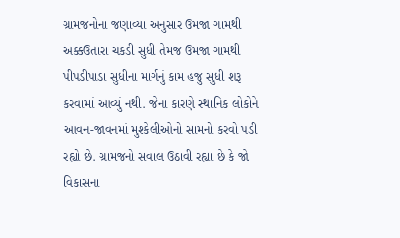ગ્રામજનોના જણાવ્યા અનુસાર ઉમજા ગામથી અક્કઉતારા ચકડી સુધી તેમજ ઉમજા ગામથી પીપડીપાડા સુધીના માર્ગનું કામ હજુ સુધી શરૂ કરવામાં આવ્યું નથી. જેના કારણે સ્થાનિક લોકોને આવન-જાવનમાં મુશ્કેલીઓનો સામનો કરવો પડી રહ્યો છે. ગ્રામજનો સવાલ ઉઠાવી રહ્યા છે કે જો વિકાસના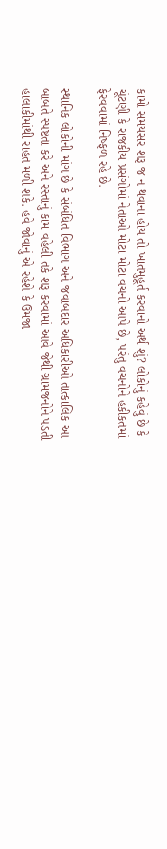કામો સમયસર શરૂ જ ન થવાના હોય તો ખાતમુહૂર્ત કરવાનો અર્થ શું? લોકોનું કહેવું છે કે ચૂંટણી કે રાજકીય પ્રસંગોમાં નેતાઓ મોટા મોટા વચનો આપે છે, પરંતુ વચનોને હકીકતમાં ફેરવવામાં નિષ્ફળ રહે છે.

સ્થાનિક લોકોની માંગ છે કે સંબંધિત વિભાગ અને જવાબદાર અધિકારીઓ તાત્કાલિક આ બાબતે સ્પષ્ટતા કરે અને રસ્તાનું કામ વહેલી તકે શરૂ કરવામાં આવે જેથી ગ્રામજનોને પડતી હાલાકીમાંથી રાહત મળી શકે. હવે જોવાનું એ રહેશે કે ઉમજા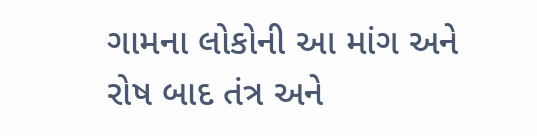ગામના લોકોની આ માંગ અને રોષ બાદ તંત્ર અને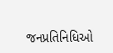જનપ્રતિનિધિઓ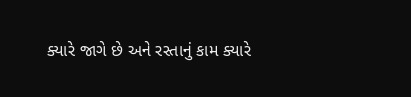ક્યારે જાગે છે અને રસ્તાનું કામ ક્યારે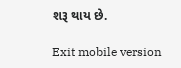શરૂ થાય છે.

Exit mobile version